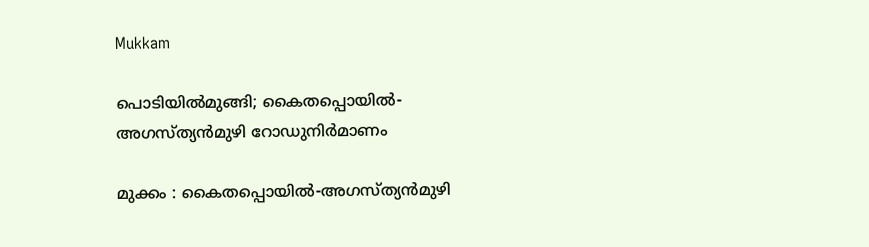Mukkam

പൊടിയിൽമുങ്ങി; കൈതപ്പൊയിൽ-അഗസ്ത്യൻമുഴി റോഡുനിർമാണം

മുക്കം : കൈതപ്പൊയിൽ-അഗസ്ത്യൻമുഴി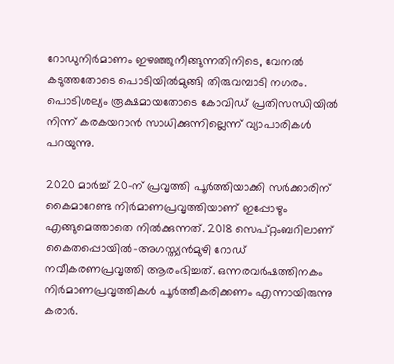റോഡുനിർമാണം ഇഴഞ്ഞുനീങ്ങുന്നതിനിടെ, വേനൽ കടുത്തതോടെ പൊടിയിൽമുങ്ങി തിരുവമ്പാടി നഗരം. പൊടിശല്യം രൂക്ഷമായതോടെ കോവിഡ് പ്രതിസന്ധിയിൽ നിന്ന് കരകയറാൻ സാധിക്കുന്നില്ലെന്ന് വ്യാപാരികൾ പറയുന്നു.

2020 മാർച്ച് 20-ന് പ്രവൃത്തി പൂർത്തിയാക്കി സർക്കാരിന് കൈമാറേണ്ട നിർമാണപ്രവൃത്തിയാണ് ഇപ്പോഴും എങ്ങുമെത്താതെ നിൽക്കുന്നത്. 2018 സെപ്റ്റംബറിലാണ് കൈതപ്പൊയിൽ-അഗസ്ത്യൻമുഴി റോഡ് നവീകരണപ്രവൃത്തി ആരംഭിച്ചത്. ഒന്നരവർഷത്തിനകം നിർമാണപ്രവൃത്തികൾ പൂർത്തീകരിക്കണം എന്നായിരുന്നു കരാർ.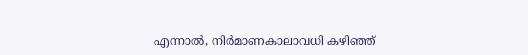എന്നാൽ, നിർമാണകാലാവധി കഴിഞ്ഞ്‌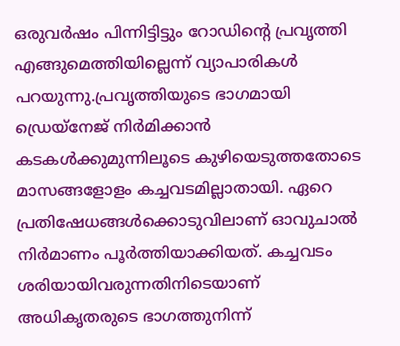ഒരുവർഷം പിന്നിട്ടിട്ടും റോഡിന്റെ പ്രവൃത്തി എങ്ങുമെത്തിയില്ലെന്ന് വ്യാപാരികൾ പറയുന്നു.പ്രവൃത്തിയുടെ ഭാഗമായി ഡ്രെയ്‌നേജ് നിർമിക്കാൻ കടകൾക്കുമുന്നിലൂടെ കുഴിയെടുത്തതോടെ മാസങ്ങളോളം കച്ചവടമില്ലാതായി. ഏറെ പ്രതിഷേധങ്ങൾക്കൊടുവിലാണ് ഓവുചാൽ നിർമാണം പൂർത്തിയാക്കിയത്. കച്ചവടം ശരിയായിവരുന്നതിനിടെയാണ് അധികൃതരുടെ ഭാഗത്തുനിന്ന്‌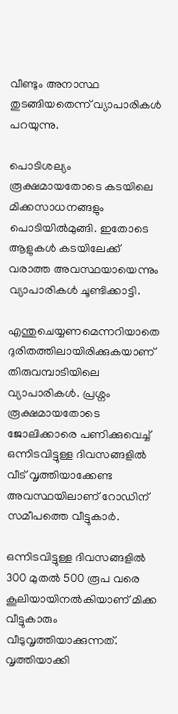വീണ്ടും അനാസ്ഥ തുടങ്ങിയതെന്ന്‌ വ്യാപാരികൾ പറയുന്നു.

പൊടിശല്യം രൂക്ഷമായതോടെ കടയിലെ മിക്കസാധനങ്ങളും പൊടിയിൽമുങ്ങി. ഇതോടെ ആളുകൾ കടയിലേക്ക് വരാത്ത അവസ്ഥയായെന്നും വ്യാപാരികൾ ചൂണ്ടിക്കാട്ടി.

എന്തുചെയ്യണമെന്നറിയാതെ ദുരിതത്തിലായിരിക്കുകയാണ് തിരുവമ്പാടിയിലെ വ്യാപാരികൾ. പ്രശ്നം രൂക്ഷമായതോടെ ജോലിക്കാരെ പണിക്കുവെച്ച് ഒന്നിടവിട്ടുള്ള ദിവസങ്ങളിൽ വീട് വൃത്തിയാക്കേണ്ട അവസ്ഥയിലാണ് റോഡിന് സമീപത്തെ വീട്ടുകാർ.

ഒന്നിടവിട്ടുള്ള ദിവസങ്ങളിൽ 300 മുതൽ 500 രൂപ വരെ കൂലിയായിനൽകിയാണ് മിക്ക വീട്ടുകാരും വീടുവൃത്തിയാക്കുന്നത്. വൃത്തിയാക്കി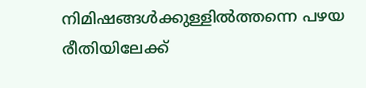നിമിഷങ്ങൾക്കുള്ളിൽത്തന്നെ പഴയ രീതിയിലേക്ക്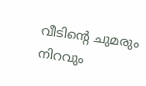വീടിന്റെ ചുമരും നിറവും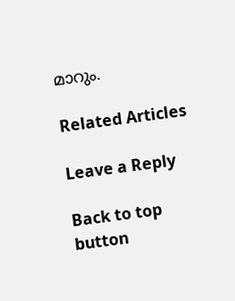മാറും.

Related Articles

Leave a Reply

Back to top button